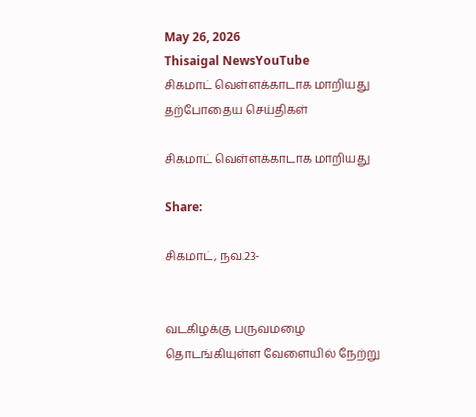May 26, 2026
Thisaigal NewsYouTube
சிகமாட் வெள்ளக்காடாக மாறியது
தற்போதைய செய்திகள்

சிகமாட் வெள்ளக்காடாக மாறியது

Share:

சிகமாட், நவ.23-


வடகிழக்கு பருவமழை தொடங்கியுள்ள வேளையில் நேற்று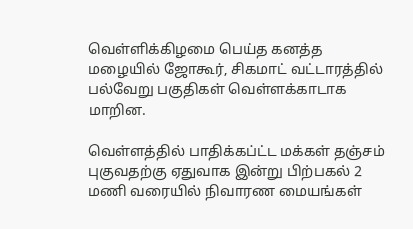வெள்ளிக்கிழமை பெய்த கனத்த மழையில் ஜோகூர், சிகமாட் வட்டாரத்தில் பல்வேறு பகுதிகள் வெள்ளக்காடாக மாறின.

வெள்ளத்தில் பாதிக்கப்ட்ட மக்கள் தஞ்சம் புகுவதற்கு ஏதுவாக இன்று பிற்பகல் 2 மணி வரையில் நிவாரண மையங்கள்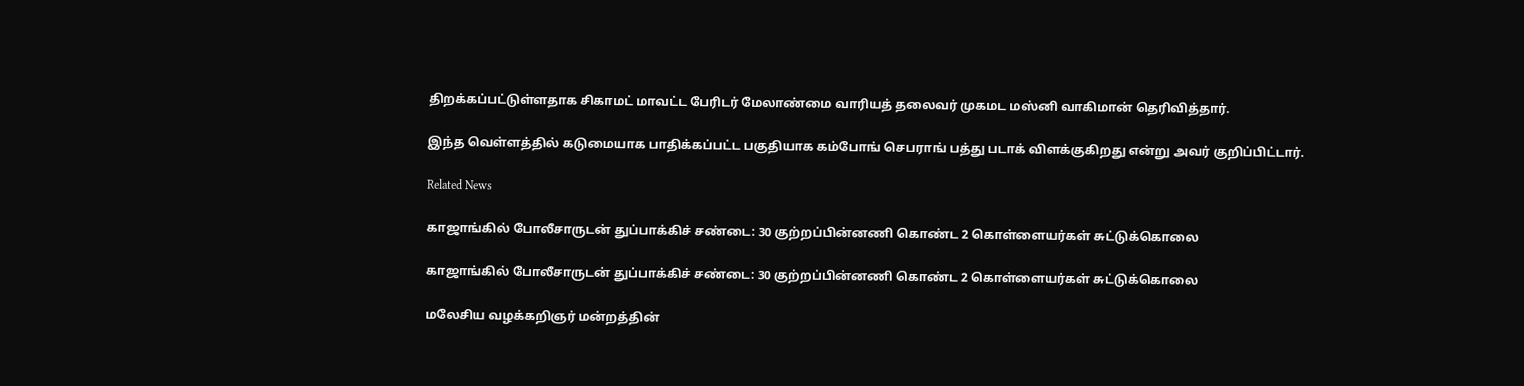திறக்கப்பட்டுள்ளதாக சிகாமட் மாவட்ட பேரிடர் மேலாண்மை வாரியத் தலைவர் முகமட மஸ்னி வாகிமான் தெரிவித்தார்.

இந்த வெள்ளத்தில் கடுமையாக பாதிக்கப்பட்ட பகுதியாக கம்போங் செபராங் பத்து படாக் விளக்குகிறது என்று அவர் குறிப்பிட்டார்.

Related News

காஜாங்கில் போலீசாருடன் துப்பாக்கிச் சண்டை: 30 குற்றப்பின்னணி கொண்ட 2 கொள்ளையர்கள் சுட்டுக்கொலை

காஜாங்கில் போலீசாருடன் துப்பாக்கிச் சண்டை: 30 குற்றப்பின்னணி கொண்ட 2 கொள்ளையர்கள் சுட்டுக்கொலை

மலேசிய வழக்கறிஞர் மன்றத்தின்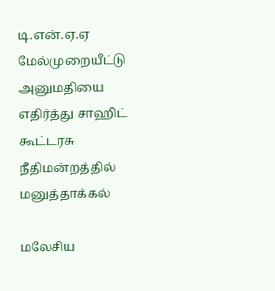டி.என்.ஏ.ஏ மேல்முறையீட்டு அனுமதியை எதிர்த்து சாஹிட் கூட்டரசு நீதிமன்றத்தில் மனுத்தாக்கல்

மலேசிய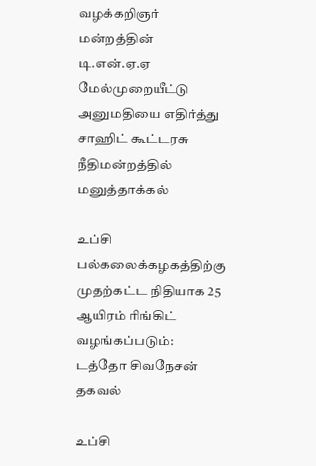வழக்கறிஞர் மன்றத்தின் டி.என்.ஏ.ஏ மேல்முறையீட்டு அனுமதியை எதிர்த்து சாஹிட் கூட்டரசு நீதிமன்றத்தில் மனுத்தாக்கல்

உப்சி பல்கலைக்கழகத்திற்கு முதற்கட்ட நிதியாக 25 ஆயிரம் ரிங்கிட்  வழங்கப்படும்: டத்தோ சிவநேசன் தகவல்

உப்சி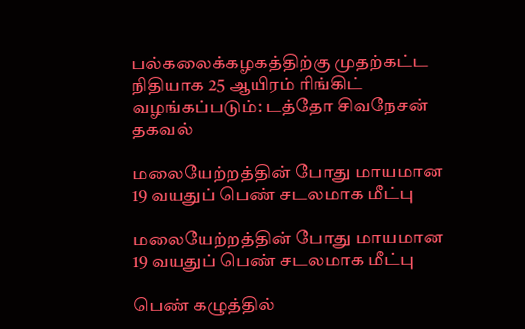பல்கலைக்கழகத்திற்கு முதற்கட்ட நிதியாக 25 ஆயிரம் ரிங்கிட் வழங்கப்படும்: டத்தோ சிவநேசன் தகவல்

மலையேற்றத்தின் போது மாயமான 19 வயதுப் பெண் சடலமாக மீட்பு

மலையேற்றத்தின் போது மாயமான 19 வயதுப் பெண் சடலமாக மீட்பு

பெண் கழுத்தில்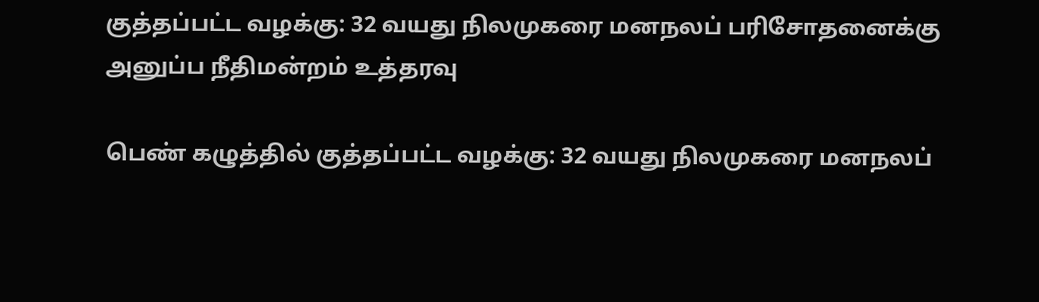குத்தப்பட்ட வழக்கு: 32 வயது நிலமுகரை மனநலப் பரிசோதனைக்கு அனுப்ப நீதிமன்றம் உத்தரவு

பெண் கழுத்தில் குத்தப்பட்ட வழக்கு: 32 வயது நிலமுகரை மனநலப்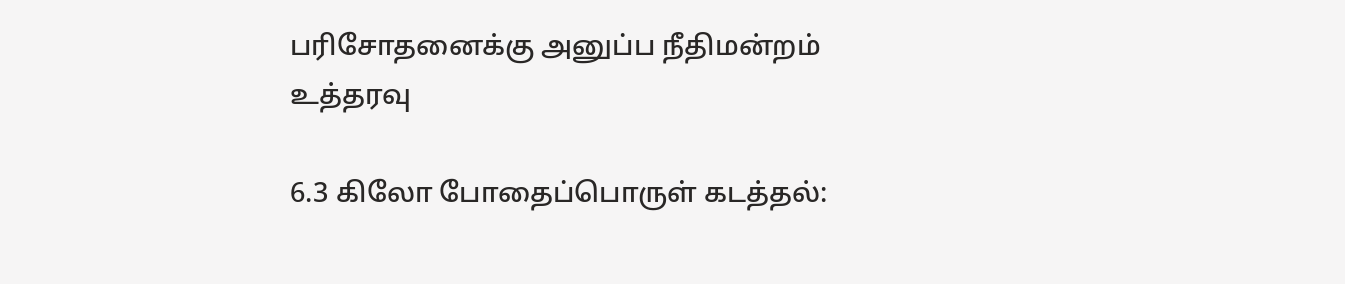பரிசோதனைக்கு அனுப்ப நீதிமன்றம் உத்தரவு

6.3 கிலோ போதைப்பொருள் கடத்தல்: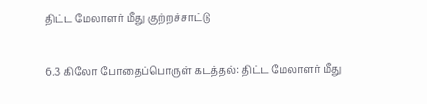திட்ட மேலாளர் மீது குற்றச்சாட்டு

6.3 கிலோ போதைப்பொருள் கடத்தல்: திட்ட மேலாளர் மீது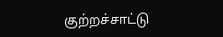குற்றச்சாட்டு